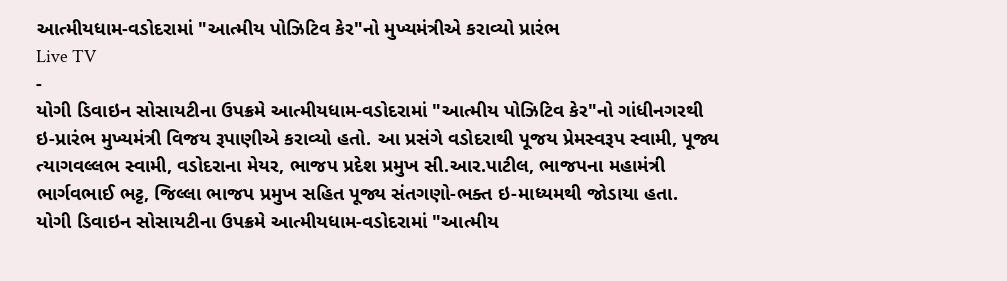આત્મીયધામ-વડોદરામાં "આત્મીય પોઝિટિવ કેર"નો મુખ્યમંત્રીએ કરાવ્યો પ્રારંભ
Live TV
-
યોગી ડિવાઇન સોસાયટીના ઉપક્રમે આત્મીયધામ-વડોદરામાં "આત્મીય પોઝિટિવ કેર"નો ગાંધીનગરથી ઇ-પ્રારંભ મુખ્યમંત્રી વિજય રૂપાણીએ કરાવ્યો હતો. આ પ્રસંગે વડોદરાથી પૂજય પ્રેમસ્વરૂપ સ્વામી, પૂજ્ય ત્યાગવલ્લભ સ્વામી, વડોદરાના મેયર, ભાજપ પ્રદેશ પ્રમુખ સી.આર.પાટીલ, ભાજપના મહામંત્રી ભાર્ગવભાઈ ભટ્ટ, જિલ્લા ભાજપ પ્રમુખ સહિત પૂજ્ય સંતગણો-ભક્ત ઇ-માધ્યમથી જોડાયા હતા.
યોગી ડિવાઇન સોસાયટીના ઉપક્રમે આત્મીયધામ-વડોદરામાં "આત્મીય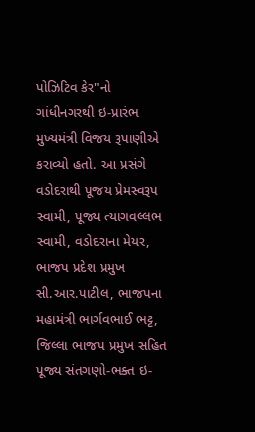પોઝિટિવ કેર"નો ગાંધીનગરથી ઇ-પ્રારંભ મુખ્યમંત્રી વિજય રૂપાણીએ કરાવ્યો હતો. આ પ્રસંગે વડોદરાથી પૂજય પ્રેમસ્વરૂપ સ્વામી, પૂજ્ય ત્યાગવલ્લભ સ્વામી, વડોદરાના મેયર, ભાજપ પ્રદેશ પ્રમુખ સી.આર.પાટીલ, ભાજપના મહામંત્રી ભાર્ગવભાઈ ભટ્ટ, જિલ્લા ભાજપ પ્રમુખ સહિત પૂજ્ય સંતગણો-ભક્ત ઇ-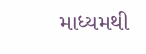માધ્યમથી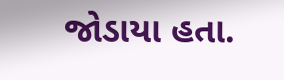જોડાયા હતા.